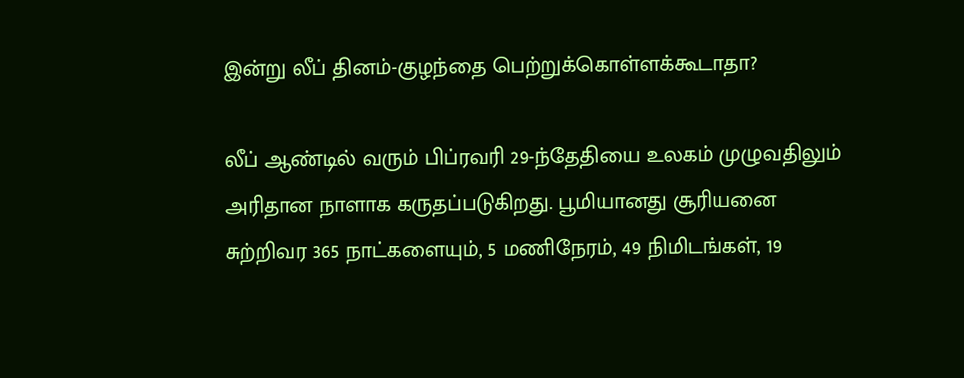இன்று லீப் தினம்-குழந்தை பெற்றுக்கொள்ளக்கூடாதா?

லீப் ஆண்டில் வரும் பிப்ரவரி 29-ந்தேதியை உலகம் முழுவதிலும் அரிதான நாளாக கருதப்படுகிறது. பூமியானது சூரியனை சுற்றிவர 365 நாட்களையும், 5 மணிநேரம், 49 நிமிடங்கள், 19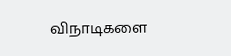விநாடிகளை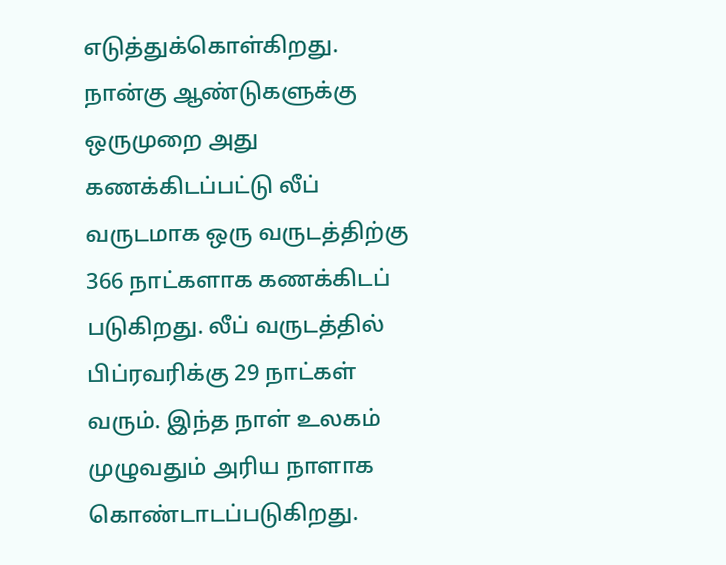எடுத்துக்கொள்கிறது. நான்கு ஆண்டுகளுக்கு ஒருமுறை அது கணக்கிடப்பட்டு லீப் வருடமாக ஒரு வருடத்திற்கு 366 நாட்களாக கணக்கிடப் படுகிறது. லீப் வருடத்தில் பிப்ரவரிக்கு 29 நாட்கள் வரும். இந்த நாள் உலகம் முழுவதும் அரிய நாளாக கொண்டாடப்படுகிறது.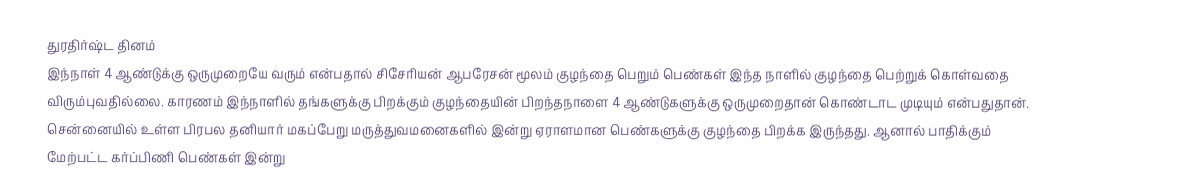துரதிர்ஷ்ட தினம்
இந்நாள் 4 ஆண்டுக்கு ஒருமுறையே வரும் என்பதால் சிசேரியன் ஆபரேசன் மூலம் குழந்தை பெறும் பெண்கள் இந்த நாளில் குழந்தை பெற்றுக் கொள்வதை விரும்புவதில்லை. காரணம் இந்நாளில் தங்களுக்கு பிறக்கும் குழந்தையின் பிறந்தநாளை 4 ஆண்டுகளுக்கு ஒருமுறைதான் கொண்டாட முடியும் என்பதுதான்.
சென்னையில் உள்ள பிரபல தனியார் மகப்பேறு மருத்துவமனைகளில் இன்று ஏராளமான பெண்களுக்கு குழந்தை பிறக்க இருந்தது. ஆனால் பாதிக்கும் மேற்பட்ட கர்ப்பிணி பெண்கள் இன்று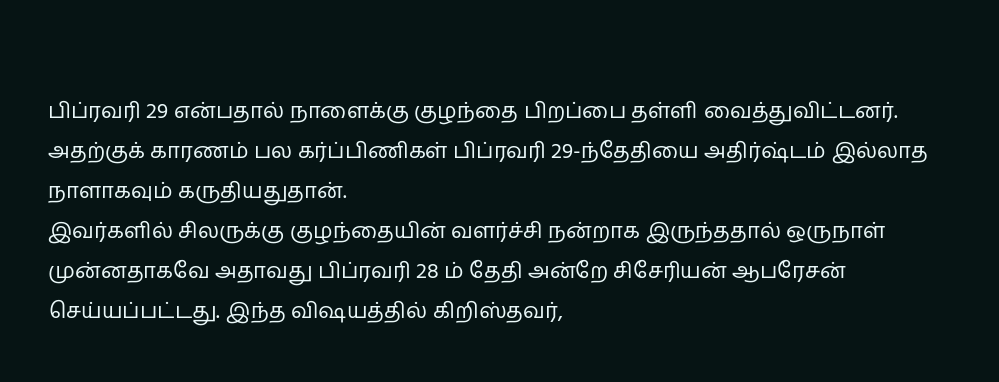பிப்ரவரி 29 என்பதால் நாளைக்கு குழந்தை பிறப்பை தள்ளி வைத்துவிட்டனர். அதற்குக் காரணம் பல கர்ப்பிணிகள் பிப்ரவரி 29-ந்தேதியை அதிர்ஷ்டம் இல்லாத நாளாகவும் கருதியதுதான்.
இவர்களில் சிலருக்கு குழந்தையின் வளர்ச்சி நன்றாக இருந்ததால் ஒருநாள் முன்னதாகவே அதாவது பிப்ரவரி 28 ம் தேதி அன்றே சிசேரியன் ஆபரேசன் செய்யப்பட்டது. இந்த விஷயத்தில் கிறிஸ்தவர்,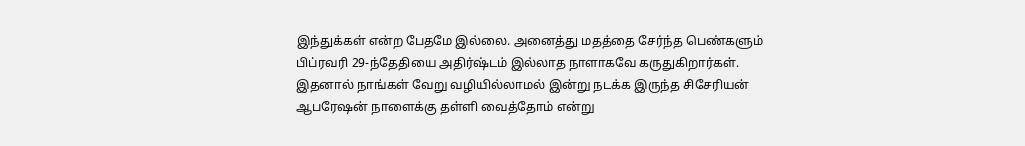இந்துக்கள் என்ற பேதமே இல்லை. அனைத்து மதத்தை சேர்ந்த பெண்களும் பிப்ரவரி 29-ந்தேதியை அதிர்ஷ்டம் இல்லாத நாளாகவே கருதுகிறார்கள். இதனால் நாங்கள் வேறு வழியில்லாமல் இன்று நடக்க இருந்த சிசேரியன் ஆபரேஷன் நாளைக்கு தள்ளி வைத்தோம் என்று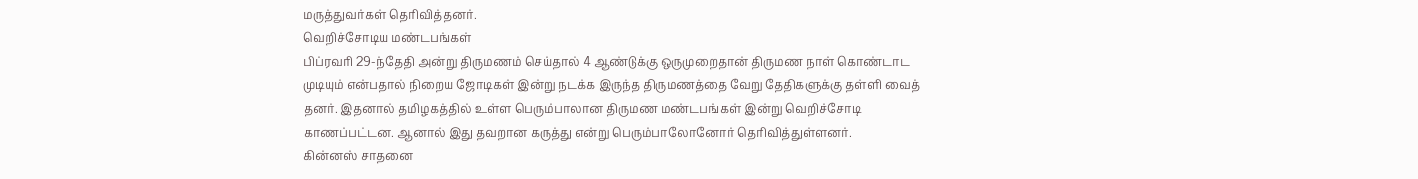மருத்துவர்கள் தெரிவித்தனர்.
வெறிச்சோடிய மண்டபங்கள்
பிப்ரவரி 29-ந்தேதி அன்று திருமணம் செய்தால் 4 ஆண்டுக்கு ஒருமுறைதான் திருமண நாள் கொண்டாட முடியும் என்பதால் நிறைய ஜோடிகள் இன்று நடக்க இருந்த திருமணத்தை வேறு தேதிகளுக்கு தள்ளி வைத் தனர். இதனால் தமிழகத்தில் உள்ள பெரும்பாலான திருமண மண்டபங்கள் இன்று வெறிச்சோடி காணப்பட்டன. ஆனால் இது தவறான கருத்து என்று பெரும்பாலோனோர் தெரிவித்துள்ளனர்.
கின்னஸ் சாதனை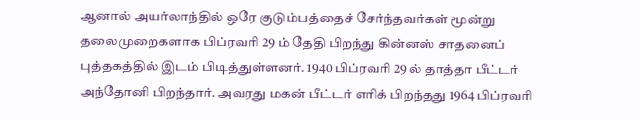ஆனால் அயர்லாந்தில் ஒரே குடும்பத்தைச் சேர்ந்தவர்கள் மூன்று தலைமுறைகளாக பிப்ரவரி 29 ம் தேதி பிறந்து கின்னஸ் சாதனைப் புத்தகத்தில் இடம் பிடித்துள்ளனர். 1940 பிப்ரவரி 29 ல் தாத்தா பீட்டர் அந்தோனி பிறந்தார். அவரது மகன் பீட்டர் எரிக் பிறந்தது 1964 பிப்ரவரி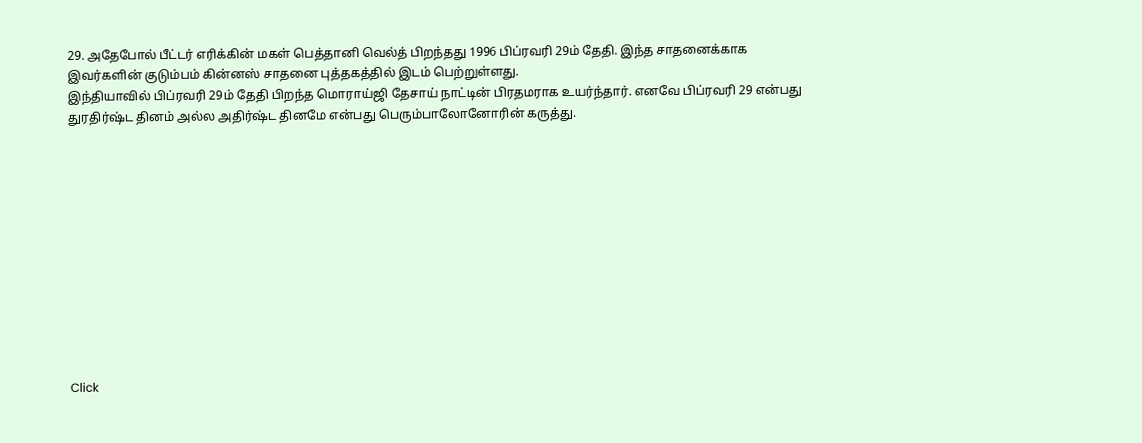29. அதேபோல் பீட்டர் எரிக்கின் மகள் பெத்தானி வெல்த் பிறந்தது 1996 பிப்ரவரி 29ம் தேதி. இந்த சாதனைக்காக இவர்களின் குடும்பம் கின்னஸ் சாதனை புத்தகத்தில் இடம் பெற்றுள்ளது.
இந்தியாவில் பிப்ரவரி 29ம் தேதி பிறந்த மொராய்ஜி தேசாய் நாட்டின் பிரதமராக உயர்ந்தார். எனவே பிப்ரவரி 29 என்பது துரதிர்ஷ்ட தினம் அல்ல அதிர்ஷ்ட தினமே என்பது பெரும்பாலோனோரின் கருத்து.












Click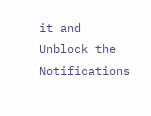it and Unblock the Notifications